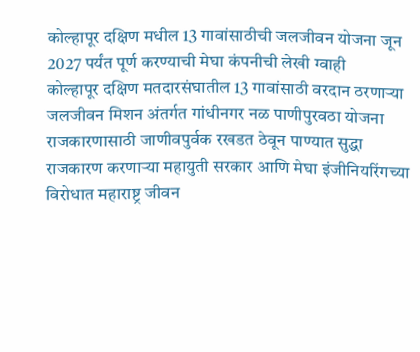कोल्हापूर दक्षिण मधील 13 गावांसाठीची जलजीवन योजना जून 2027 पर्यंत पूर्ण करण्याची मेघा कंपनीची लेखी ग्वाही
कोल्हापूर दक्षिण मतदारसंघातील 13 गावांसाठी वरदान ठरणाऱ्या जलजीवन मिशन अंतर्गत गांधीनगर नळ पाणीपुरवठा योजना राजकारणासाठी जाणीवपुर्वक रखडत ठेवून पाण्यात सुद्धा राजकारण करणाऱ्या महायुती सरकार आणि मेघा इंजीनियरिंगच्या विरोधात महाराष्ट्र जीवन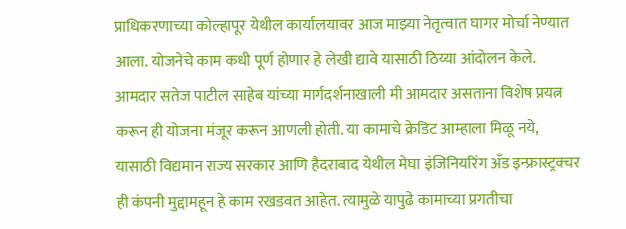प्राधिकरणाच्या कोल्हापूर येथील कार्यालयावर आज माझ्या नेतृत्वात घागर मोर्चा नेण्यात आला. योजनेचे काम कधी पूर्ण होणार हे लेखी द्यावे यासाठी ठिय्या आंदोलन केले.
आमदार सतेज पाटील साहेब यांच्या मार्गदर्शनाखाली मी आमदार असताना विशेष प्रयत्न करून ही योजना मंजूर करून आणली होती. या कामाचे क्रेडिट आम्हाला मिळू नये, यासाठी विद्यमान राज्य सरकार आणि हैदराबाद येथील मेघा इंजिनियरिंग अँड इन्फ्रास्ट्रक्चर ही कंपनी मुद्दामहून हे काम रखडवत आहेत. त्यामुळे यापुढे कामाच्या प्रगतीचा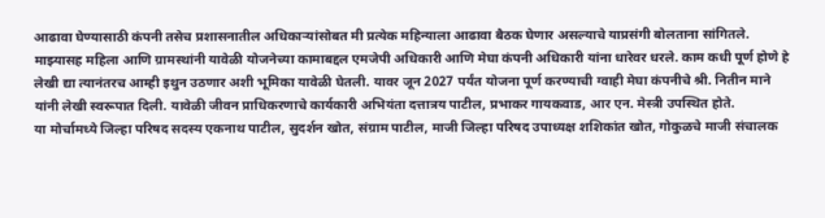आढावा घेण्यासाठी कंपनी तसेच प्रशासनातील अधिकाऱ्यांसोबत मी प्रत्येक महिन्याला आढावा बैठक घेणार असल्याचे याप्रसंगी बोलताना सांगितले. माझ्यासह महिला आणि ग्रामस्थांनी यावेळी योजनेच्या कामाबद्दल एमजेपी अधिकारी आणि मेघा कंपनी अधिकारी यांना धारेवर धरले. काम कधी पूर्ण होणे हे लेखी द्या त्यानंतरच आम्ही इथुन उठणार अशी भूमिका यावेळी घेतली. यावर जून 2027 पर्यंत योजना पूर्ण करण्याची ग्वाही मेघा कंपनीचे श्री. नितीन माने यांनी लेखी स्वरूपात दिली. यावेळी जीवन प्राधिकरणाचे कार्यकारी अभियंता दत्तात्रय पाटील, प्रभाकर गायकवाड, आर एन. मेस्त्री उपस्थित होते.
या मोर्चामध्ये जिल्हा परिषद सदस्य एकनाथ पाटील, सुदर्शन खोत, संग्राम पाटील, माजी जिल्हा परिषद उपाध्यक्ष शशिकांत खोत, गोकुळचे माजी संचालक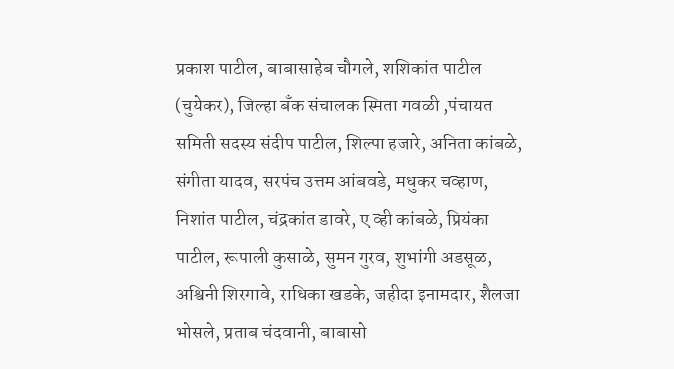प्रकाश पाटील, बाबासाहेब चौगले, शशिकांत पाटील (चुयेकर), जिल्हा बँक संचालक स्मिता गवळी ,पंचायत समिती सदस्य संदीप पाटील, शिल्पा हजारे, अनिता कांबळे, संगीता यादव, सरपंच उत्तम आंबवडे, मधुकर चव्हाण, निशांत पाटील, चंद्रकांत डावरे, ए व्ही कांबळे, प्रियंका पाटील, रूपाली कुसाळे, सुमन गुरव, शुभांगी अडसूळ, अश्विनी शिरगावे, राधिका खडके, जहीदा इनामदार, शैलजा भोसले, प्रताब चंदवानी, बाबासो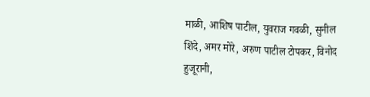माळी, आशिष पाटील, युवराज गवळी, सुनील शिंदे, अमर मोरे, अरुण पाटील टोपकर, विनोद हुजूरानी,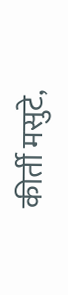कीर्ती मसुटे,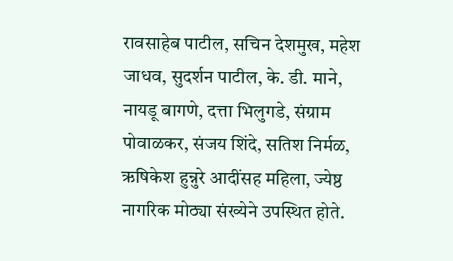रावसाहेब पाटील, सचिन देशमुख, महेश जाधव, सुदर्शन पाटील, के. डी. माने, नायडू बागणे, दत्ता भिलुगडे, संग्राम पोवाळकर, संजय शिंदे, सतिश निर्मळ, ऋषिकेश हुन्नुरे आदींसह महिला, ज्येष्ठ नागरिक मोठ्या संख्येने उपस्थित होते.